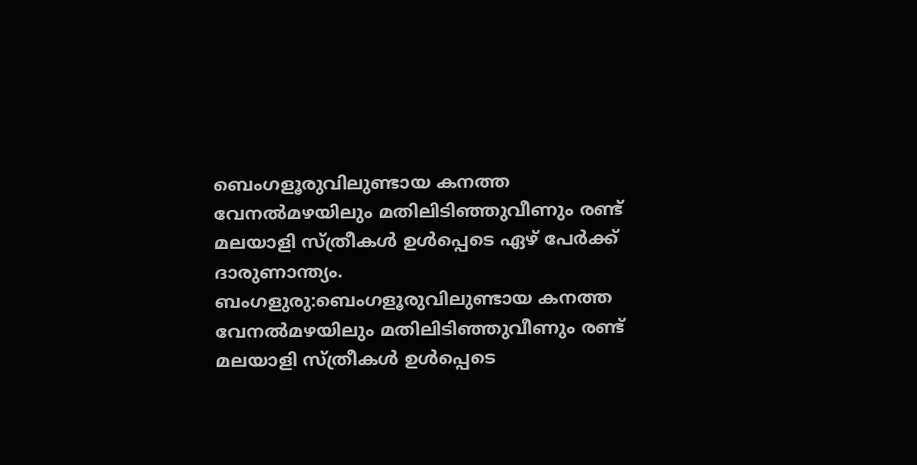ബെംഗളൂരുവിലുണ്ടായ കനത്ത വേനൽമഴയിലും മതിലിടിഞ്ഞുവീണും രണ്ട് മലയാളി സ്ത്രീകൾ ഉൾപ്പെടെ ഏഴ് പേർക്ക് ദാരുണാന്ത്യം.
ബംഗളുരു:ബെംഗളൂരുവിലുണ്ടായ കനത്ത വേനൽമഴയിലും മതിലിടിഞ്ഞുവീണും രണ്ട് മലയാളി സ്ത്രീകൾ ഉൾപ്പെടെ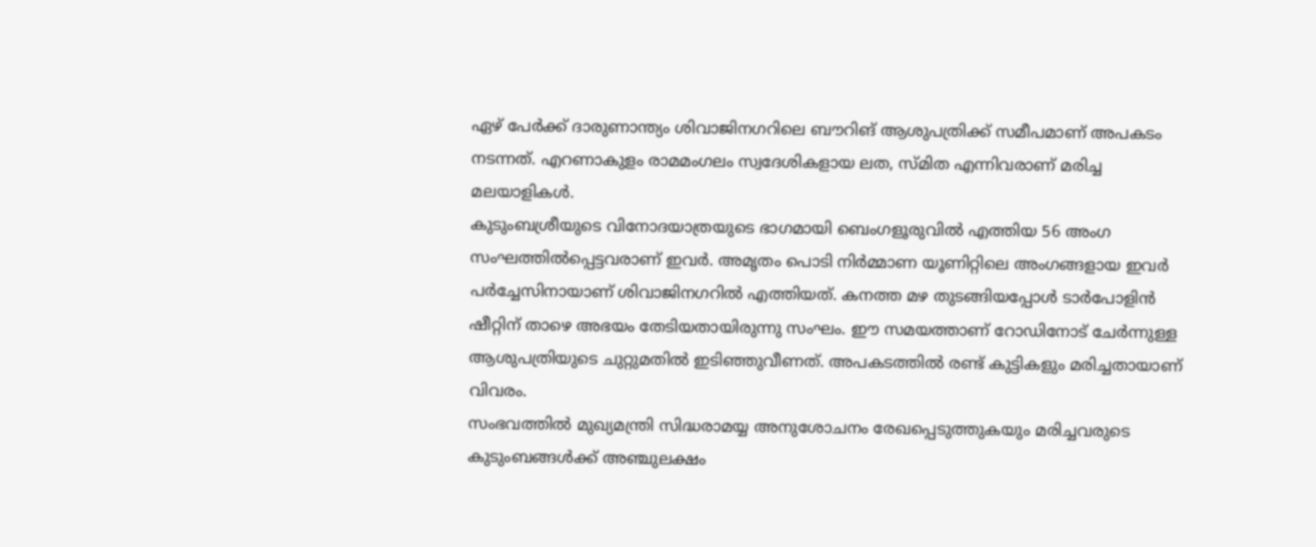ഏഴ് പേർക്ക് ദാരുണാന്ത്യം ശിവാജിനഗറിലെ ബൗറിങ് ആശുപത്രിക്ക് സമീപമാണ് അപകടം നടന്നത്. എറണാകുളം രാമമംഗലം സ്വദേശികളായ ലത, സ്മിത എന്നിവരാണ് മരിച്ച മലയാളികൾ.
കുടുംബശ്രീയുടെ വിനോദയാത്രയുടെ ഭാഗമായി ബെംഗളൂരുവിൽ എത്തിയ 56 അംഗ സംഘത്തിൽപ്പെട്ടവരാണ് ഇവർ. അമൃതം പൊടി നിർമ്മാണ യൂണിറ്റിലെ അംഗങ്ങളായ ഇവർ പർച്ചേസിനായാണ് ശിവാജിനഗറിൽ എത്തിയത്. കനത്ത മഴ തുടങ്ങിയപ്പോൾ ടാർപോളിൻ ഷീറ്റിന് താഴെ അഭയം തേടിയതായിരുന്നു സംഘം. ഈ സമയത്താണ് റോഡിനോട് ചേർന്നുള്ള ആശുപത്രിയുടെ ചുറ്റുമതിൽ ഇടിഞ്ഞുവീണത്. അപകടത്തിൽ രണ്ട് കുട്ടികളും മരിച്ചതായാണ് വിവരം.
സംഭവത്തിൽ മുഖ്യമന്ത്രി സിദ്ധരാമയ്യ അനുശോചനം രേഖപ്പെടുത്തുകയും മരിച്ചവരുടെ കുടുംബങ്ങൾക്ക് അഞ്ചുലക്ഷം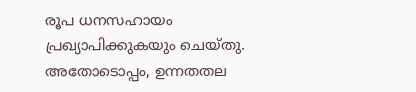രൂപ ധനസഹായം പ്രഖ്യാപിക്കുകയും ചെയ്തു. അതോടൊപ്പം, ഉന്നതതല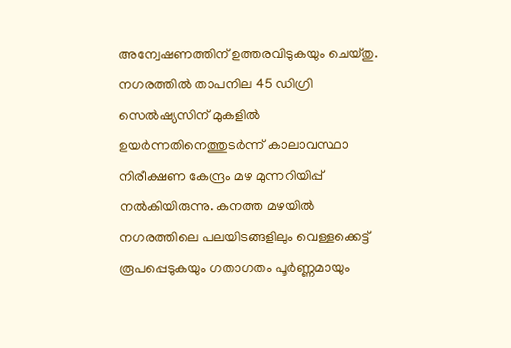അന്വേഷണത്തിന് ഉത്തരവിടുകയും ചെയ്തു. നഗരത്തിൽ താപനില 45 ഡിഗ്രി സെൽഷ്യസിന് മുകളിൽ ഉയർന്നതിനെത്തുടർന്ന് കാലാവസ്ഥാ നിരീക്ഷണ കേന്ദ്രം മഴ മുന്നറിയിപ്പ് നൽകിയിരുന്നു. കനത്ത മഴയിൽ നഗരത്തിലെ പലയിടങ്ങളിലും വെള്ളക്കെട്ട് രൂപപ്പെടുകയും ഗതാഗതം പൂർണ്ണമായും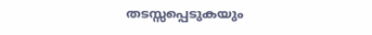തടസ്സപ്പെടുകയും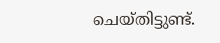ചെയ്തിട്ടുണ്ട്.